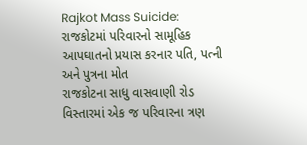Rajkot Mass Suicide: રાજકોટમાં પરિવારનો સામૂહિક આપઘાતનો પ્રયાસ કરનાર પતિ, પત્ની અને પુત્રના મોત
રાજકોટના સાધુ વાસવાણી રોડ વિસ્તારમાં એક જ પરિવારના ત્રણ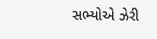સભ્યોએ ઝેરી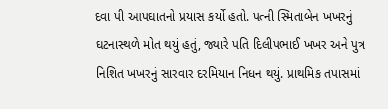દવા પી આપઘાતનો પ્રયાસ કર્યો હતો. પત્ની સ્મિતાબેન ખખરનું ઘટનાસ્થળે મોત થયું હતું, જ્યારે પતિ દિલીપભાઈ ખખર અને પુત્ર નિશિત ખખરનું સારવાર દરમિયાન નિધન થયું. પ્રાથમિક તપાસમાં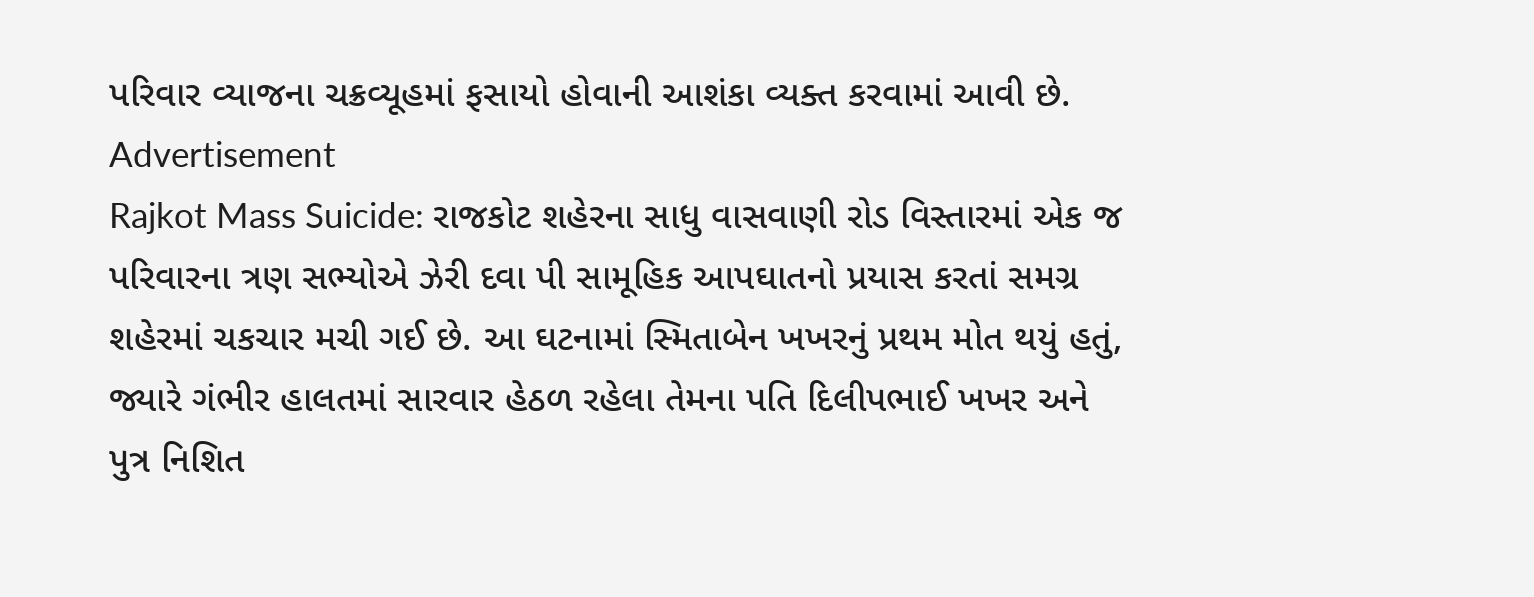પરિવાર વ્યાજના ચક્રવ્યૂહમાં ફસાયો હોવાની આશંકા વ્યક્ત કરવામાં આવી છે.
Advertisement
Rajkot Mass Suicide: રાજકોટ શહેરના સાધુ વાસવાણી રોડ વિસ્તારમાં એક જ પરિવારના ત્રણ સભ્યોએ ઝેરી દવા પી સામૂહિક આપઘાતનો પ્રયાસ કરતાં સમગ્ર શહેરમાં ચકચાર મચી ગઈ છે. આ ઘટનામાં સ્મિતાબેન ખખરનું પ્રથમ મોત થયું હતું, જ્યારે ગંભીર હાલતમાં સારવાર હેઠળ રહેલા તેમના પતિ દિલીપભાઈ ખખર અને પુત્ર નિશિત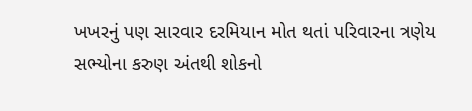ખખરનું પણ સારવાર દરમિયાન મોત થતાં પરિવારના ત્રણેય સભ્યોના કરુણ અંતથી શોકનો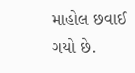માહોલ છવાઈ ગયો છે.